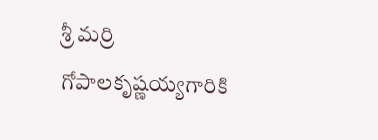శ్రీ మర్రి గోపాలకృష్ణయ్యగారికి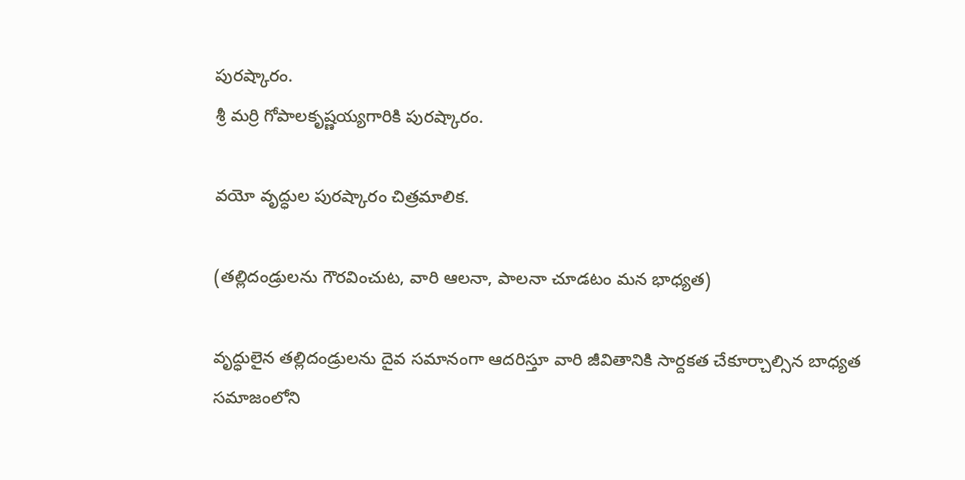పురష్కారం.
శ్రీ మర్రి గోపాలకృష్ణయ్యగారికి పురష్కారం.

వయో వృద్ధుల పురష్కారం చిత్రమాలిక.

(తల్లిదండ్రులను గౌరవించుట, వారి ఆలనా, పాలనా చూడటం మన భాధ్యత)

వృద్ధులైన తల్లిదండ్రులను దైవ సమానంగా ఆదరిస్తూ వారి జీవితానికి సార్దకత చేకూర్చాల్సిన బాధ్యత సమాజంలోని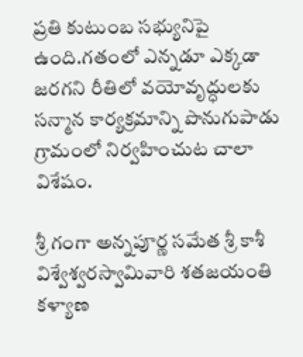ప్రతి కుటుంబ సభ్యునిపై ఉంది.గతంలో ఎన్నడూ ఎక్కడా జరగని రీతిలో వయోవృద్ధులకు సన్మాన కార్యక్రమాన్ని పొనుగుపాడు గ్రామంలో నిర్వహించుట చాలా విశేషం.

శ్రీ గంగా అన్నపూర్ణ సమేత శ్రీ కాశీ విశ్వేశ్వరస్వామివారి శతజయంతి కళ్యాణ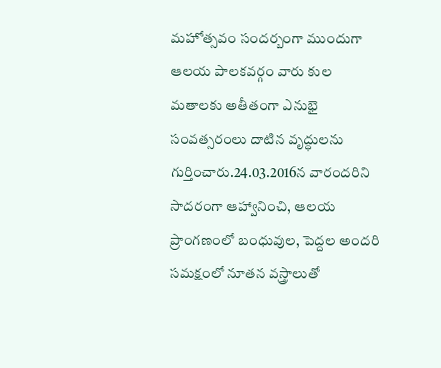మహోత్సవం సందర్బంగా ముందుగా ఆలయ పాలకవర్గం వారు కుల మతాలకు అతీతంగా ఎనుభై సంవత్సరంలు దాటిన వృద్ధులను గుర్తించారు.24.03.2016న వారందరిని సాదరంగా ఆహ్వానించి, ఆలయ ప్రాంగణంలో బంధువుల, పెద్దల అందరి సమక్షంలో నూతన వస్త్రాలుతో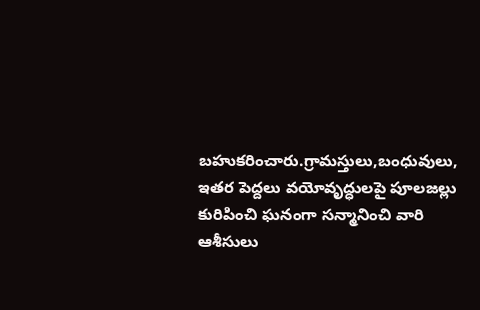బహుకరించారు.గ్రామస్తులు,బంధువులు, ఇతర పెద్దలు వయోవృద్ధులపై పూలజల్లు కురిపించి ఘనంగా సన్మానించి వారి ఆశీసులు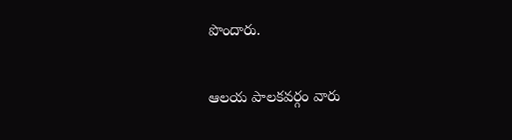పొందారు.

ఆలయ పాలకవర్గం వారు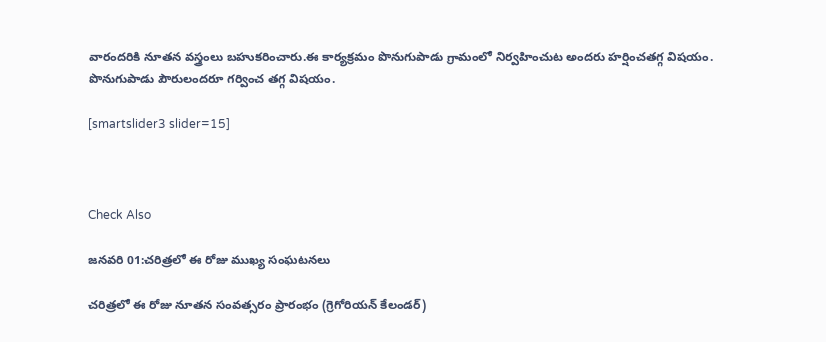వారందరికి నూతన వస్త్రంలు బహుకరించారు.ఈ కార్యక్రమం పొనుగుపాడు గ్రామంలో నిర్వహించుట అందరు హర్షించతగ్గ విషయం. పొనుగుపాడు పౌరులందరూ గర్వించ తగ్గ విషయం.

[smartslider3 slider=15]



Check Also

జనవరి 01:చరిత్రలో ఈ రోజు ముఖ్య సంఘటనలు

చరిత్రలో ఈ రోజు నూతన సంవత్సరం ప్రారంభం (గ్రెగోరియన్ కేలండర్)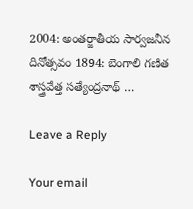2004: అంతర్జాతీయ సార్వజనీన దినోత్సవం 1894: బెంగాలి గణిత శాస్త్రవేత్త సత్యేంద్రనాథ్ …

Leave a Reply

Your email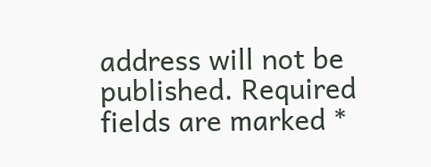address will not be published. Required fields are marked *